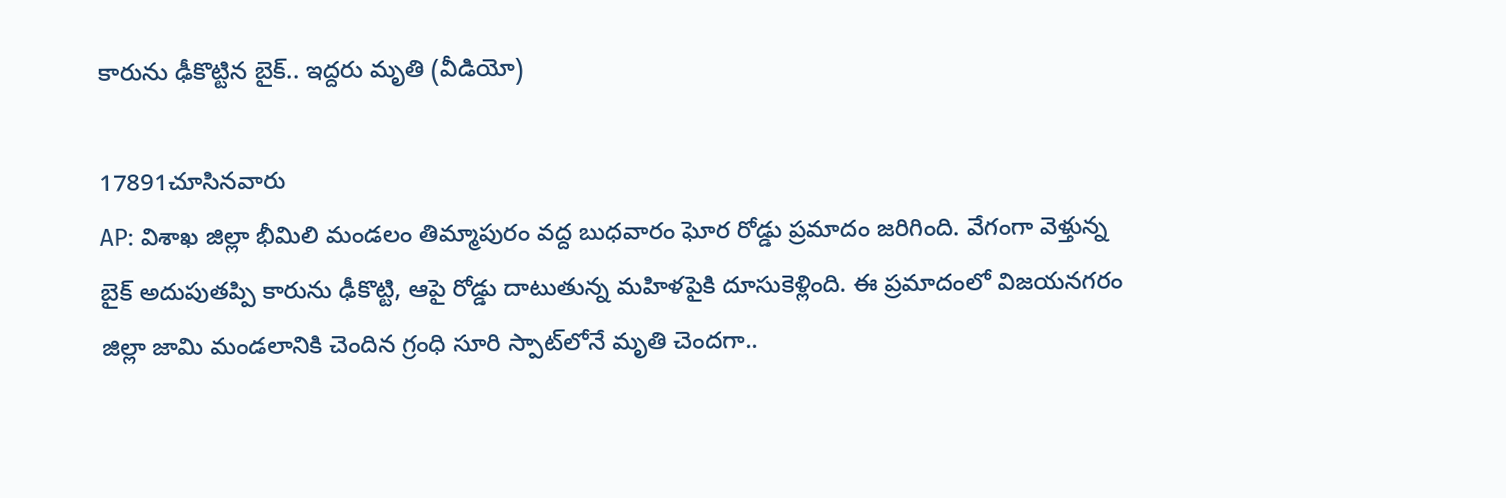కారును ఢీకొట్టిన బైక్.. ఇద్దరు మృతి (వీడియో)

17891చూసినవారు
AP: విశాఖ జిల్లా భీమిలి మండలం తిమ్మాపురం వద్ద బుధవారం ఘోర రోడ్డు ప్రమాదం జరిగింది. వేగంగా వెళ్తున్న బైక్ అదుపుతప్పి కారును ఢీకొట్టి, ఆపై రోడ్డు దాటుతున్న మహిళపైకి దూసుకెళ్లింది. ఈ ప్రమాదంలో విజయనగరం జిల్లా జామి మండలానికి చెందిన గ్రంధి సూరి స్పాట్‌లోనే మృతి చెందగా..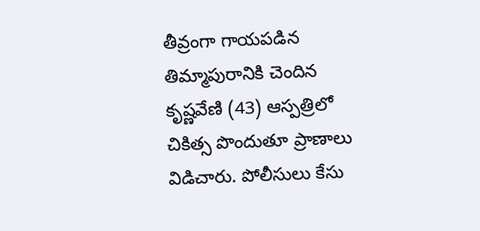తీవ్రంగా గాయపడిన తిమ్మాపురానికి చెందిన కృష్ణవేణి (43) ఆస్పత్రిలో చికిత్స పొందుతూ ప్రాణాలు విడిచారు. పోలీసులు కేసు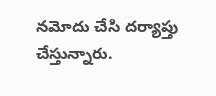నమోదు చేసి దర్యాప్తు చేస్తున్నారు.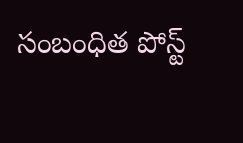సంబంధిత పోస్ట్